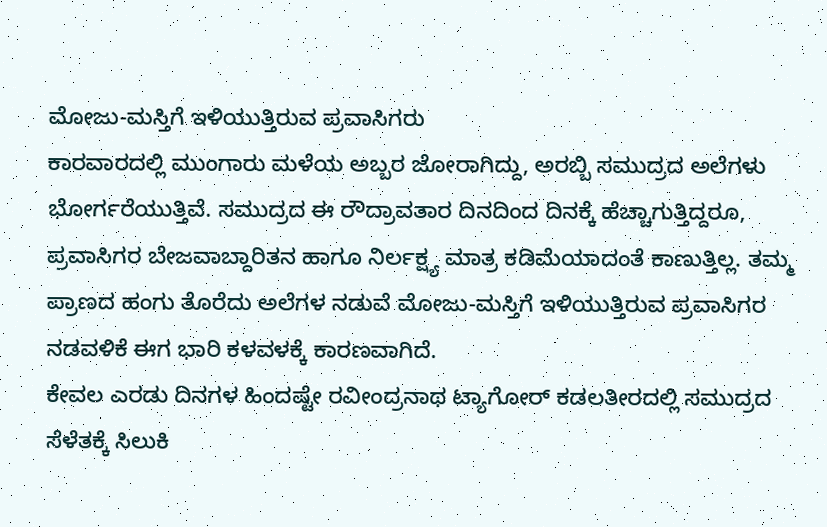ಮೋಜು-ಮಸ್ತಿಗೆ ಇಳಿಯುತ್ತಿರುವ ಪ್ರವಾಸಿಗರು
ಕಾರವಾರದಲ್ಲಿ ಮುಂಗಾರು ಮಳೆಯ ಅಬ್ಬರ ಜೋರಾಗಿದ್ದು, ಅರಬ್ಬಿ ಸಮುದ್ರದ ಅಲೆಗಳು ಭೋರ್ಗರೆಯುತ್ತಿವೆ. ಸಮುದ್ರದ ಈ ರೌದ್ರಾವತಾರ ದಿನದಿಂದ ದಿನಕ್ಕೆ ಹೆಚ್ಚಾಗುತ್ತಿದ್ದರೂ, ಪ್ರವಾಸಿಗರ ಬೇಜವಾಬ್ದಾರಿತನ ಹಾಗೂ ನಿರ್ಲಕ್ಷ್ಯ ಮಾತ್ರ ಕಡಿಮೆಯಾದಂತೆ ಕಾಣುತ್ತಿಲ್ಲ. ತಮ್ಮ ಪ್ರಾಣದ ಹಂಗು ತೊರೆದು ಅಲೆಗಳ ನಡುವೆ ಮೋಜು-ಮಸ್ತಿಗೆ ಇಳಿಯುತ್ತಿರುವ ಪ್ರವಾಸಿಗರ ನಡವಳಿಕೆ ಈಗ ಭಾರಿ ಕಳವಳಕ್ಕೆ ಕಾರಣವಾಗಿದೆ.
ಕೇವಲ ಎರಡು ದಿನಗಳ ಹಿಂದಷ್ಟೇ ರವೀಂದ್ರನಾಥ ಟ್ಯಾಗೋರ್ ಕಡಲತೀರದಲ್ಲಿ ಸಮುದ್ರದ ಸೆಳೆತಕ್ಕೆ ಸಿಲುಕಿ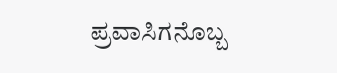ಪ್ರವಾಸಿಗನೊಬ್ಬ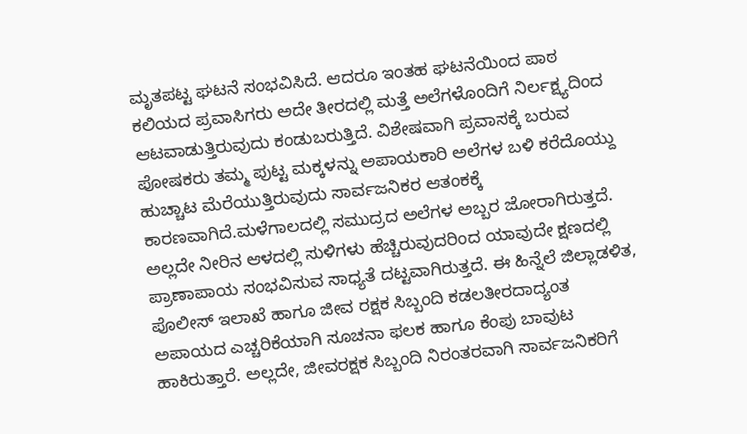ಮೃತಪಟ್ಟ ಘಟನೆ ಸಂಭವಿಸಿದೆ. ಆದರೂ ಇಂತಹ ಘಟನೆಯಿಂದ ಪಾಠ ಕಲಿಯದ ಪ್ರವಾಸಿಗರು ಅದೇ ತೀರದಲ್ಲಿ ಮತ್ತೆ ಅಲೆಗಳೊಂದಿಗೆ ನಿರ್ಲಕ್ಷ್ಯದಿಂದ ಆಟವಾಡುತ್ತಿರುವುದು ಕಂಡುಬರುತ್ತಿದೆ. ವಿಶೇಷವಾಗಿ ಪ್ರವಾಸಕ್ಕೆ ಬರುವ ಪೋಷಕರು ತಮ್ಮ ಪುಟ್ಟ ಮಕ್ಕಳನ್ನು ಅಪಾಯಕಾರಿ ಅಲೆಗಳ ಬಳಿ ಕರೆದೊಯ್ದು ಹುಚ್ಚಾಟ ಮೆರೆಯುತ್ತಿರುವುದು ಸಾರ್ವಜನಿಕರ ಆತಂಕಕ್ಕೆ ಕಾರಣವಾಗಿದೆ.ಮಳೆಗಾಲದಲ್ಲಿ ಸಮುದ್ರದ ಅಲೆಗಳ ಅಬ್ಬರ ಜೋರಾಗಿರುತ್ತದೆ. ಅಲ್ಲದೇ ನೀರಿನ ಆಳದಲ್ಲಿ ಸುಳಿಗಳು ಹೆಚ್ಚಿರುವುದರಿಂದ ಯಾವುದೇ ಕ್ಷಣದಲ್ಲಿ ಪ್ರಾಣಾಪಾಯ ಸಂಭವಿಸುವ ಸಾಧ್ಯತೆ ದಟ್ಟವಾಗಿರುತ್ತದೆ. ಈ ಹಿನ್ನೆಲೆ ಜಿಲ್ಲಾಡಳಿತ, ಪೊಲೀಸ್ ಇಲಾಖೆ ಹಾಗೂ ಜೀವ ರಕ್ಷಕ ಸಿಬ್ಬಂದಿ ಕಡಲತೀರದಾದ್ಯಂತ ಅಪಾಯದ ಎಚ್ಚರಿಕೆಯಾಗಿ ಸೂಚನಾ ಫಲಕ ಹಾಗೂ ಕೆಂಪು ಬಾವುಟ ಹಾಕಿರುತ್ತಾರೆ. ಅಲ್ಲದೇ, ಜೀವರಕ್ಷಕ ಸಿಬ್ಬಂದಿ ನಿರಂತರವಾಗಿ ಸಾರ್ವಜನಿಕರಿಗೆ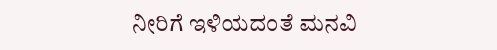ನೀರಿಗೆ ಇಳಿಯದಂತೆ ಮನವಿ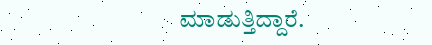ಮಾಡುತ್ತಿದ್ದಾರೆ.